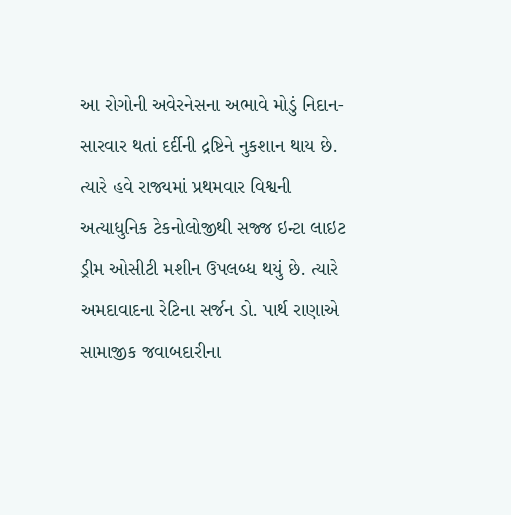આ રોગોની અવેરનેસના અભાવે મોડું નિદાન-સારવાર થતાં દર્દીની દ્રષ્ટિને નુકશાન થાય છે. ત્યારે હવે રાજ્યમાં પ્રથમવાર વિશ્વની અત્યાધુનિક ટેકનોલોજીથી સજ્જ ઇન્ટા લાઇટ ડ્રીમ ઓસીટી મશીન ઉપલબ્ધ થયું છે. ત્યારે અમદાવાદના રેટિના સર્જન ડો. પાર્થ રાણાએ સામાજીક જવાબદારીના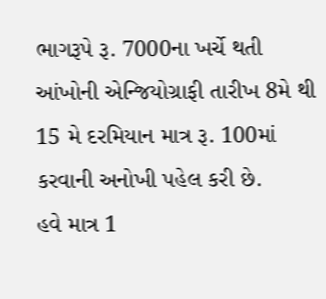ભાગરૂપે રૂ. 7000ના ખર્ચે થતી આંખોની એન્જિયોગ્રાફી તારીખ 8મે થી 15 મે દરમિયાન માત્ર રૂ. 100માં કરવાની અનોખી પહેલ કરી છે.
હવે માત્ર 1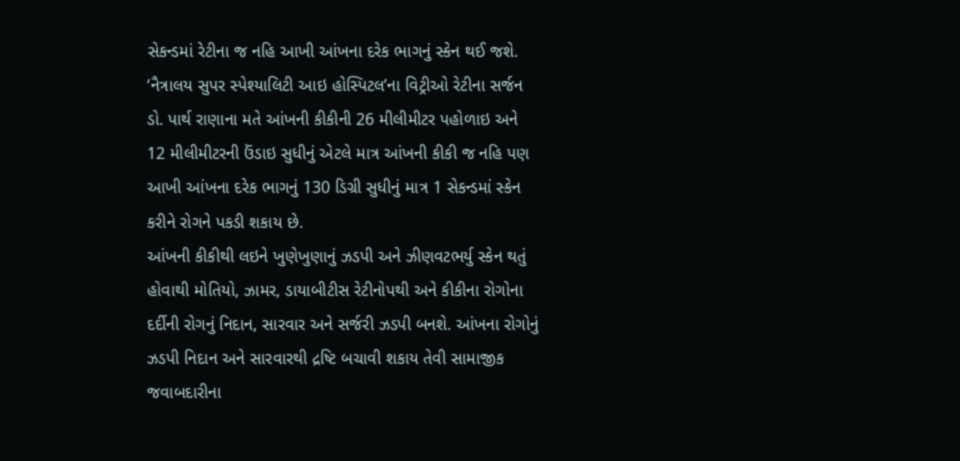સેકન્ડમાં રેટીના જ નહિ આખી આંખના દરેક ભાગનું સ્કેન થઈ જશે. ‘નૈત્રાલય સુપર સ્પેશ્યાલિટી આઇ હોસ્પિટલ’ના વિટ્રીઓ રેટીના સર્જન ડો. પાર્થ રાણાના મતે આંખની કીકીની 26 મીલીમીટર પહોળાઇ અને 12 મીલીમીટરની ઉંડાઇ સુધીનું એટલે માત્ર આંખની કીકી જ નહિ પણ આખી આંખના દરેક ભાગનું 130 ડિગ્રી સુધીનું માત્ર 1 સેકન્ડમાં સ્કેન કરીને રોગને પકડી શકાય છે.
આંખની કીકીથી લઇને ખુણેખુણાનું ઝડપી અને ઝીણવટભર્યુ સ્કેન થતું હોવાથી મોતિયો, ઝામર, ડાયાબીટીસ રેટીનોપથી અને કીકીના રોગોના દર્દીની રોગનું નિદાન, સારવાર અને સર્જરી ઝડપી બનશે. આંખના રોગોનું ઝડપી નિદાન અને સારવારથી દ્રષ્ટિ બચાવી શકાય તેવી સામાજીક જવાબદારીના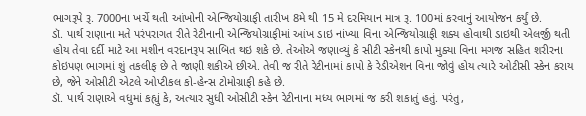ભાગરૂપે રૂ. 7000ના ખર્ચે થતી આંખોની એન્જિયોગ્રાફી તારીખ 8મે થી 15 મે દરમિયાન માત્ર રૂ. 100માં કરવાનું આયોજન કર્યું છે.
ડૉ. પાર્થ રાણાના મતે પરંપરાગત રીતે રેટીનાની એન્જિયોગ્રાફીમાં આંખ ડાઇ નાંખ્યા વિના એન્જિયોગ્રાફી શક્ય હોવાથી ડાઇથી એલર્જી થતી હોય તેવા દર્દી માટે આ મશીન વરદાનરૂપ સાબિત થઇ શકે છે. તેઓએ જણાવ્યું કે સીટી સ્કેનથી કાપો મુક્યા વિના મગજ સહિત શરીરના કોઇપણ ભાગમાં શું તકલીફ છે તે જાણી શકીએ છીએ. તેવી જ રીતે રેટીનામાં કાપો કે રેડીએશન વિના જોવું હોય ત્યારે ઓટીસી સ્કેન કરાય છે, જેને ઓસીટી એટલે ઓપ્ટીકલ કો-હેન્સ ટોમોગ્રાફી કહે છે.
ડૉ. પાર્થ રાણાએ વધુમાં કહ્યું કે, અત્યાર સુધી ઓસીટી સ્કેન રેટીનાના મધ્ય ભાગમાં જ કરી શકાતું હતું. પરંતુ,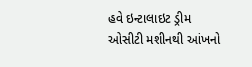હવે ઇન્ટાલાઇટ ડ્રીમ ઓસીટી મશીનથી આંખનો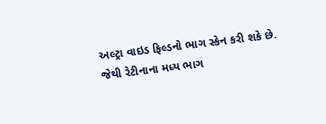અલ્ટ્રા વાઇડ ફિલ્ડનો ભાગ સ્કેન કરી શકે છે. જેથી રેટીનાના મધ્ય ભાગ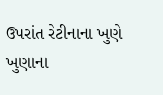ઉપરાંત રેટીનાના ખુણે ખુણાના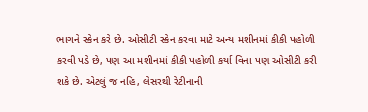ભાગને સ્કેન કરે છે. ઓસીટી સ્કેન કરવા માટે અન્ય મશીનમાં કીકી પહોળી કરવી પડે છે, પણ આ મશીનમાં કીકી પહોળી કર્યા વિના પણ ઓસીટી કરી શકે છે. એટલું જ નહિ, લેસરથી રેટીનાની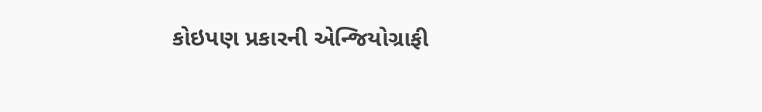કોઇપણ પ્રકારની એન્જિયોગ્રાફી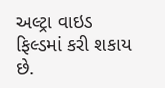અલ્ટ્રા વાઇડ ફિલ્ડમાં કરી શકાય છે.